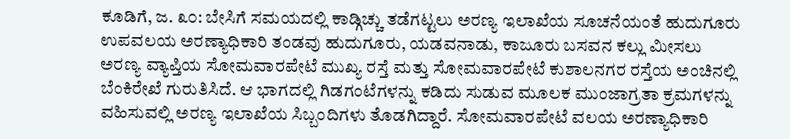ಕೂಡಿಗೆ, ಜ. ೩೦: ಬೇಸಿಗೆ ಸಮಯದಲ್ಲಿ ಕಾಡ್ಗಿಚ್ಚು ತಡೆಗಟ್ಟಲು ಅರಣ್ಯ ಇಲಾಖೆಯ ಸೂಚನೆಯಂತೆ ಹುದುಗೂರು ಉಪವಲಯ ಅರಣ್ಯಾಧಿಕಾರಿ ತಂಡವು ಹುದುಗೂರು, ಯಡವನಾಡು, ಕಾಜೂರು ಬಸವನ ಕಲ್ಲು ಮೀಸಲು ಅರಣ್ಯ ವ್ಯಾಪ್ತಿಯ ಸೋಮವಾರಪೇಟೆ ಮುಖ್ಯ ರಸ್ತೆ ಮತ್ತು ಸೋಮವಾರಪೇಟೆ ಕುಶಾಲನಗರ ರಸ್ತೆಯ ಅಂಚಿನಲ್ಲಿ ಬೆಂಕಿರೇಖೆ ಗುರುತಿಸಿದೆ. ಆ ಭಾಗದಲ್ಲಿ ಗಿಡಗಂಟೆಗಳನ್ನು ಕಡಿದು ಸುಡುವ ಮೂಲಕ ಮುಂಜಾಗ್ರತಾ ಕ್ರಮಗಳನ್ನು ವಹಿಸುವಲ್ಲಿ ಅರಣ್ಯ ಇಲಾಖೆಯ ಸಿಬ್ಬಂದಿಗಳು ತೊಡಗಿದ್ದಾರೆ. ಸೋಮವಾರಪೇಟೆ ವಲಯ ಅರಣ್ಯಾಧಿಕಾರಿ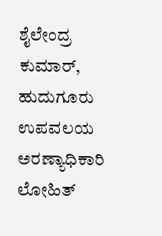ಶೈಲೇಂದ್ರ ಕುಮಾರ್, ಹುದುಗೂರು ಉಪವಲಯ ಅರಣ್ಯಾಧಿಕಾರಿ ಲೋಹಿತ್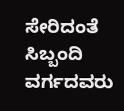ಸೇರಿದಂತೆ ಸಿಬ್ಬಂದಿ ವರ್ಗದವರು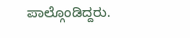ಪಾಲ್ಗೊಂಡಿದ್ದರು.